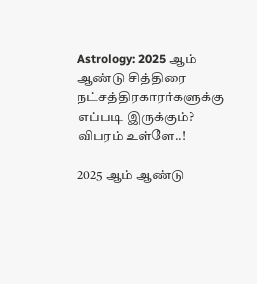Astrology: 2025 ஆம் ஆண்டு சித்திரை நட்சத்திரகாரர்களுக்கு எப்படி இருக்கும்? விபரம் உள்ளே..!

2025 ஆம் ஆண்டு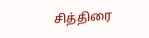சித்திரை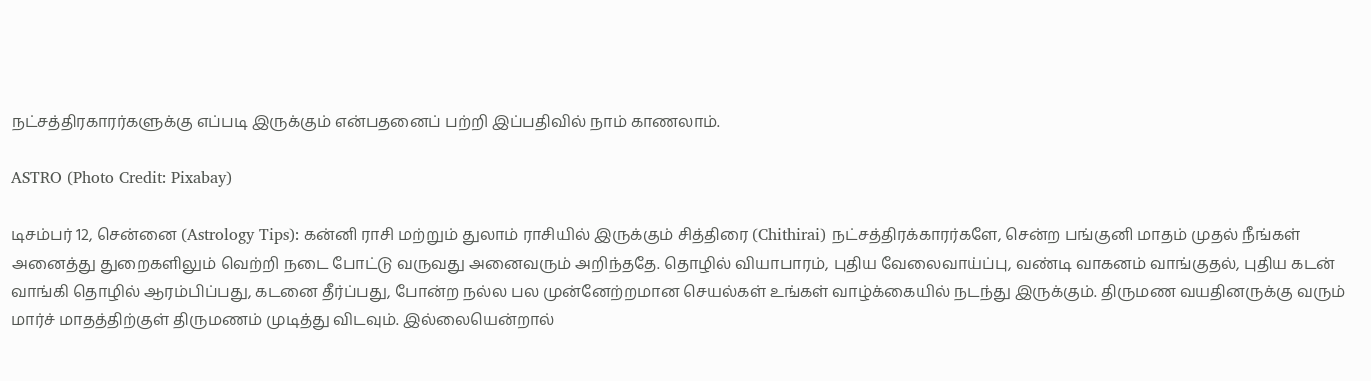நட்சத்திரகாரர்களுக்கு எப்படி இருக்கும் என்பதனைப் பற்றி இப்பதிவில் நாம் காணலாம்.

ASTRO (Photo Credit: Pixabay)

டிசம்பர் 12, சென்னை (Astrology Tips): கன்னி ராசி மற்றும் துலாம் ராசியில் இருக்கும் சித்திரை (Chithirai) நட்சத்திரக்காரர்களே, சென்ற பங்குனி மாதம் முதல் நீங்கள் அனைத்து துறைகளிலும் வெற்றி நடை போட்டு வருவது அனைவரும் அறிந்ததே. தொழில் வியாபாரம், புதிய வேலைவாய்ப்பு, வண்டி வாகனம் வாங்குதல், புதிய கடன் வாங்கி தொழில் ஆரம்பிப்பது, கடனை தீர்ப்பது, போன்ற நல்ல பல முன்னேற்றமான செயல்கள் உங்கள் வாழ்க்கையில் நடந்து இருக்கும். திருமண வயதினருக்கு வரும் மார்ச் மாதத்திற்குள் திருமணம் முடித்து விடவும். இல்லையென்றால்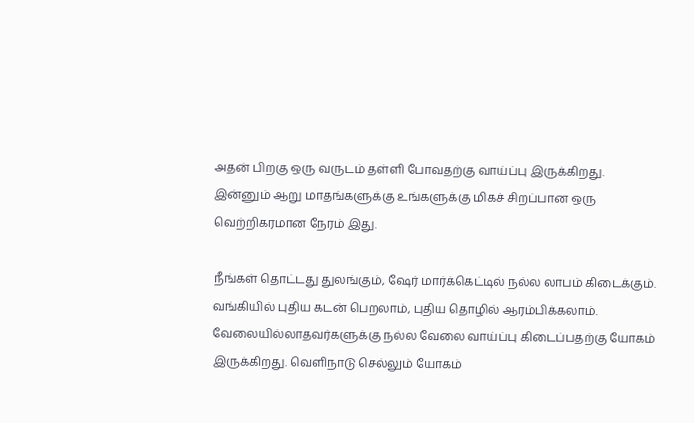அதன் பிறகு ஒரு வருடம் தள்ளி போவதற்கு வாய்ப்பு இருக்கிறது. இன்னும் ஆறு மாதங்களுக்கு உங்களுக்கு மிகச் சிறப்பான ஒரு வெற்றிகரமான நேரம் இது.

நீங்கள் தொட்டது துலங்கும், ஷேர் மார்க்கெட்டில் நல்ல லாபம் கிடைக்கும். வங்கியில் புதிய கடன் பெறலாம், புதிய தொழில் ஆரம்பிக்கலாம். வேலையில்லாதவர்களுக்கு நல்ல வேலை வாய்ப்பு கிடைப்பதற்கு யோகம் இருக்கிறது. வெளிநாடு செல்லும் யோகம்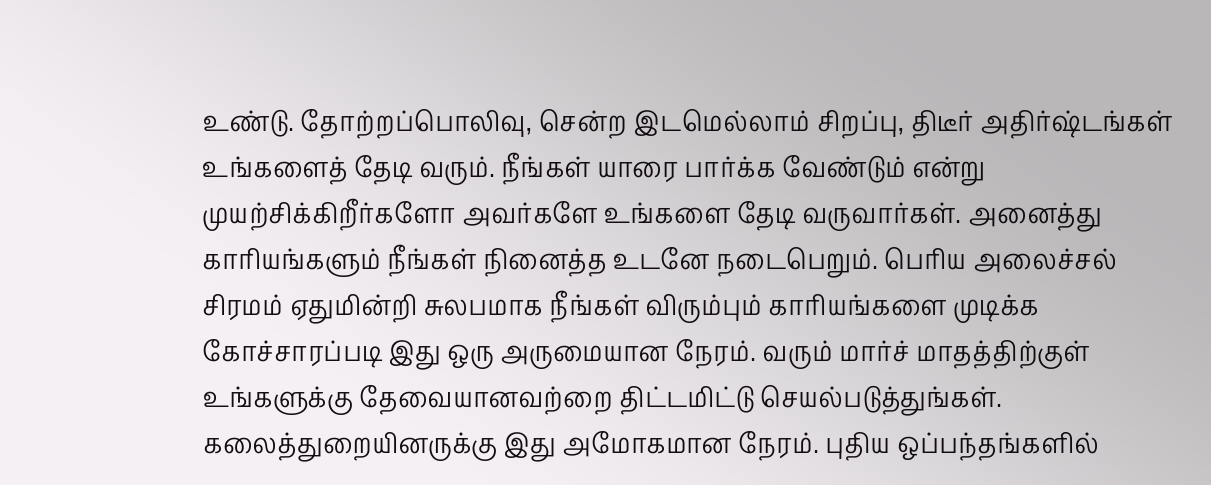உண்டு. தோற்றப்பொலிவு, சென்ற இடமெல்லாம் சிறப்பு, திடீர் அதிர்ஷ்டங்கள் உங்களைத் தேடி வரும். நீங்கள் யாரை பார்க்க வேண்டும் என்று முயற்சிக்கிறீர்களோ அவர்களே உங்களை தேடி வருவார்கள். அனைத்து காரியங்களும் நீங்கள் நினைத்த உடனே நடைபெறும். பெரிய அலைச்சல் சிரமம் ஏதுமின்றி சுலபமாக நீங்கள் விரும்பும் காரியங்களை முடிக்க கோச்சாரப்படி இது ஒரு அருமையான நேரம். வரும் மார்ச் மாதத்திற்குள் உங்களுக்கு தேவையானவற்றை திட்டமிட்டு செயல்படுத்துங்கள். கலைத்துறையினருக்கு இது அமோகமான நேரம். புதிய ஒப்பந்தங்களில்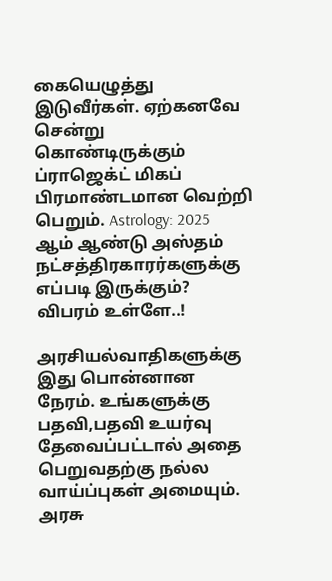கையெழுத்து இடுவீர்கள். ஏற்கனவே சென்று கொண்டிருக்கும் ப்ராஜெக்ட் மிகப் பிரமாண்டமான வெற்றி பெறும். Astrology: 2025 ஆம் ஆண்டு அஸ்தம் நட்சத்திரகாரர்களுக்கு எப்படி இருக்கும்? விபரம் உள்ளே..!

அரசியல்வாதிகளுக்கு இது பொன்னான நேரம். உங்களுக்கு பதவி,பதவி உயர்வு தேவைப்பட்டால் அதை பெறுவதற்கு நல்ல வாய்ப்புகள் அமையும். அரசு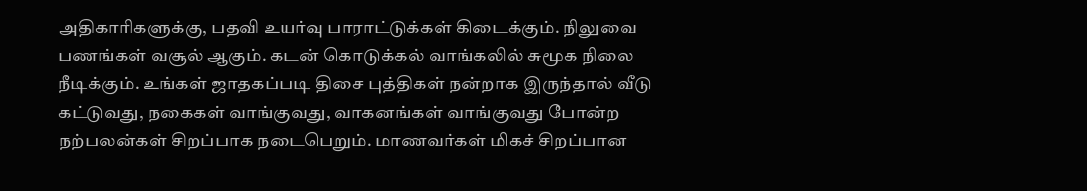அதிகாரிகளுக்கு, பதவி உயர்வு பாராட்டுக்கள் கிடைக்கும். நிலுவை பணங்கள் வசூல் ஆகும். கடன் கொடுக்கல் வாங்கலில் சுமூக நிலை நீடிக்கும். உங்கள் ஜாதகப்படி திசை புத்திகள் நன்றாக இருந்தால் வீடு கட்டுவது, நகைகள் வாங்குவது, வாகனங்கள் வாங்குவது போன்ற நற்பலன்கள் சிறப்பாக நடைபெறும். மாணவர்கள் மிகச் சிறப்பான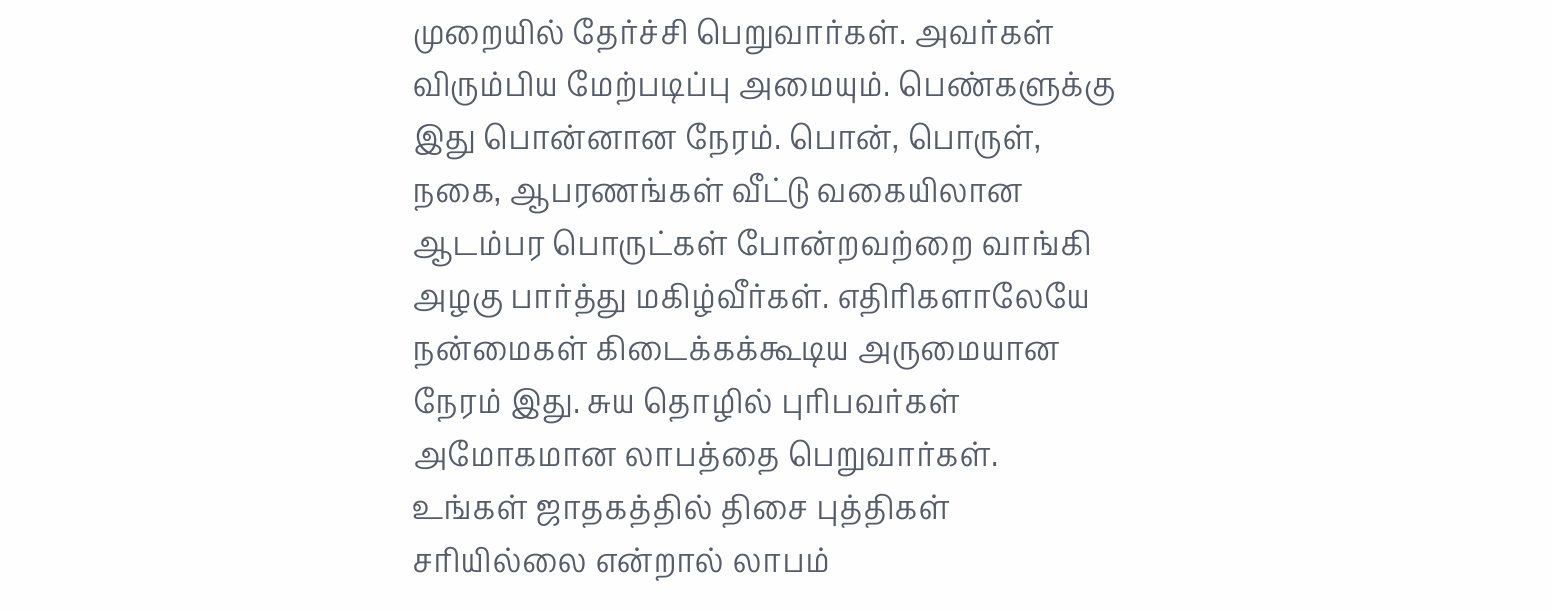முறையில் தேர்ச்சி பெறுவார்கள். அவர்கள் விரும்பிய மேற்படிப்பு அமையும். பெண்களுக்கு இது பொன்னான நேரம். பொன், பொருள், நகை, ஆபரணங்கள் வீட்டு வகையிலான ஆடம்பர பொருட்கள் போன்றவற்றை வாங்கி அழகு பார்த்து மகிழ்வீர்கள். எதிரிகளாலேயே நன்மைகள் கிடைக்கக்கூடிய அருமையான நேரம் இது. சுய தொழில் புரிபவர்கள் அமோகமான லாபத்தை பெறுவார்கள். உங்கள் ஜாதகத்தில் திசை புத்திகள் சரியில்லை என்றால் லாபம்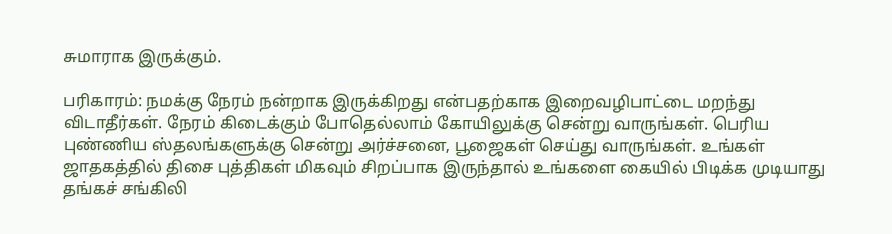சுமாராக இருக்கும்.

பரிகாரம்: நமக்கு நேரம் நன்றாக இருக்கிறது என்பதற்காக இறைவழிபாட்டை மறந்து விடாதீர்கள். நேரம் கிடைக்கும் போதெல்லாம் கோயிலுக்கு சென்று வாருங்கள். பெரிய புண்ணிய ஸ்தலங்களுக்கு சென்று அர்ச்சனை, பூஜைகள் செய்து வாருங்கள். உங்கள் ஜாதகத்தில் திசை புத்திகள் மிகவும் சிறப்பாக இருந்தால் உங்களை கையில் பிடிக்க முடியாது தங்கச் சங்கிலி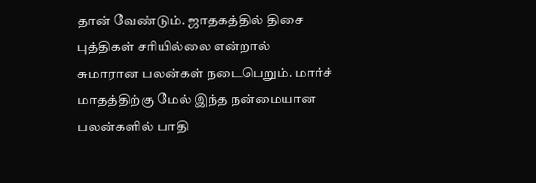தான் வேண்டும். ஜாதகத்தில் திசை புத்திகள் சரியில்லை என்றால் சுமாரான பலன்கள் நடைபெறும். மார்ச் மாதத்திற்கு மேல் இந்த நன்மையான பலன்களில் பாதி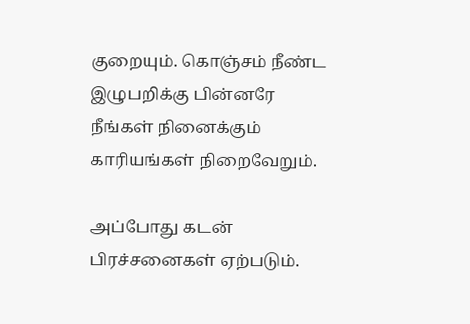குறையும். கொஞ்சம் நீண்ட இழுபறிக்கு பின்னரே நீங்கள் நினைக்கும் காரியங்கள் நிறைவேறும்.

அப்போது கடன் பிரச்சனைகள் ஏற்படும்.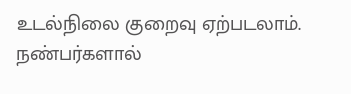உடல்நிலை குறைவு ஏற்படலாம். நண்பர்களால்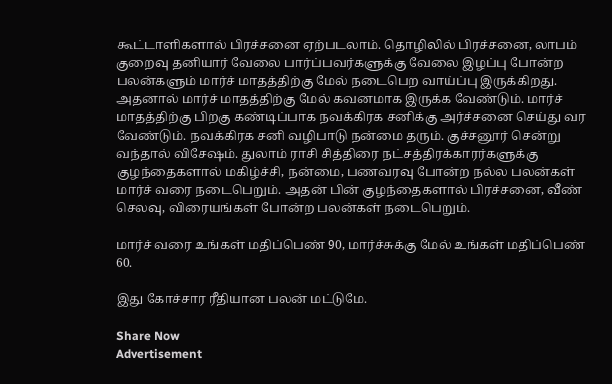கூட்டாளிகளால் பிரச்சனை ஏற்படலாம். தொழிலில் பிரச்சனை, லாபம் குறைவு தனியார் வேலை பார்ப்பவர்களுக்கு வேலை இழப்பு போன்ற பலன்களும் மார்ச் மாதத்திற்கு மேல் நடைபெற வாய்ப்பு இருக்கிறது. அதனால் மார்ச் மாதத்திற்கு மேல் கவனமாக இருக்க வேண்டும். மார்ச் மாதத்திற்கு பிறகு கண்டிப்பாக நவக்கிரக சனிக்கு அர்ச்சனை செய்து வர வேண்டும். நவக்கிரக சனி வழிபாடு நன்மை தரும். குச்சனூர் சென்று வந்தால் விசேஷம். துலாம் ராசி சித்திரை நட்சத்திரக்காரர்களுக்கு குழந்தைகளால் மகிழ்ச்சி, நன்மை, பணவரவு போன்ற நல்ல பலன்கள் மார்ச் வரை நடைபெறும். அதன் பின் குழந்தைகளால் பிரச்சனை, வீண் செலவு, விரையங்கள் போன்ற பலன்கள் நடைபெறும்.

மார்ச் வரை உங்கள் மதிப்பெண் 90, மார்ச்சுக்கு மேல் உங்கள் மதிப்பெண் 60.

இது கோச்சார ரீதியான பலன் மட்டுமே.

Share Now
Advertisement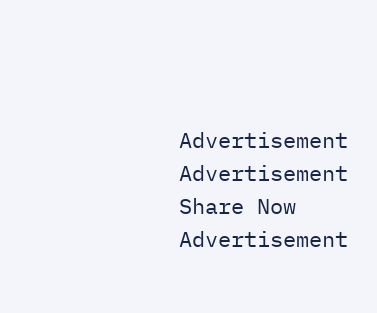Advertisement
Advertisement
Share Now
Advertisement